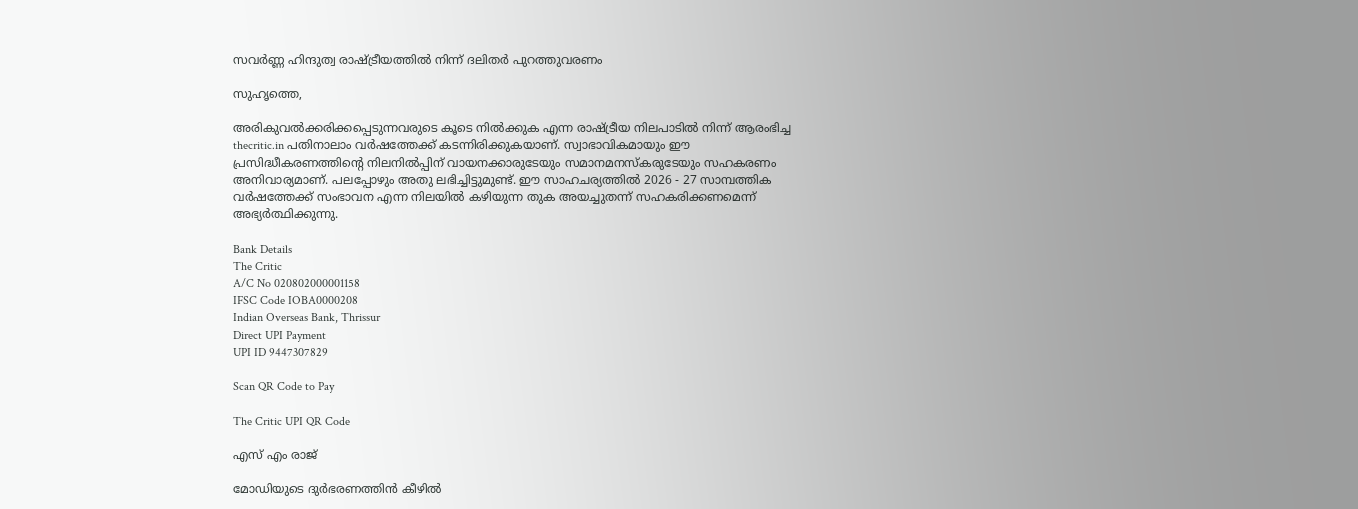സവര്‍ണ്ണ ഹിന്ദുത്വ രാഷ്ട്രീയത്തില്‍ നിന്ന് ദലിതര്‍ പുറത്തുവരണം

സുഹൃത്തെ,

അരികുവല്‍ക്കരിക്കപ്പെടുന്നവരുടെ കൂടെ നില്‍ക്കുക എന്ന രാഷ്ട്രീയ നിലപാടില്‍ നിന്ന് ആരംഭിച്ച thecritic.in പതിനാലാം വര്‍ഷത്തേക്ക് കടന്നിരിക്കുകയാണ്. സ്വാഭാവികമായും ഈ പ്രസിദ്ധീകരണത്തിന്റെ നിലനില്‍പ്പിന് വായനക്കാരുടേയും സമാനമനസ്‌കരുടേയും സഹകരണം അനിവാര്യമാണ്. പലപ്പോഴും അതു ലഭിച്ചിട്ടുമുണ്ട്. ഈ സാഹചര്യത്തില്‍ 2026 - 27 സാമ്പത്തിക വര്‍ഷത്തേക്ക് സംഭാവന എന്ന നിലയില്‍ കഴിയുന്ന തുക അയച്ചുതന്ന് സഹകരിക്കണമെന്ന് അഭ്യര്‍ത്ഥിക്കുന്നു.

Bank Details
The Critic
A/C No 020802000001158
IFSC Code IOBA0000208
Indian Overseas Bank, Thrissur
Direct UPI Payment
UPI ID 9447307829

Scan QR Code to Pay

The Critic UPI QR Code

എസ് എം രാജ്

മോഡിയുടെ ദുര്‍ഭരണത്തിന്‍ കീഴില്‍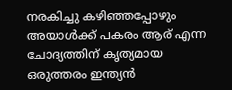നരകിച്ചു കഴിഞ്ഞപ്പോഴും അയാള്‍ക്ക് പകരം ആര് എന്ന ചോദ്യത്തിന് കൃത്യമായ ഒരുത്തരം ഇന്ത്യന്‍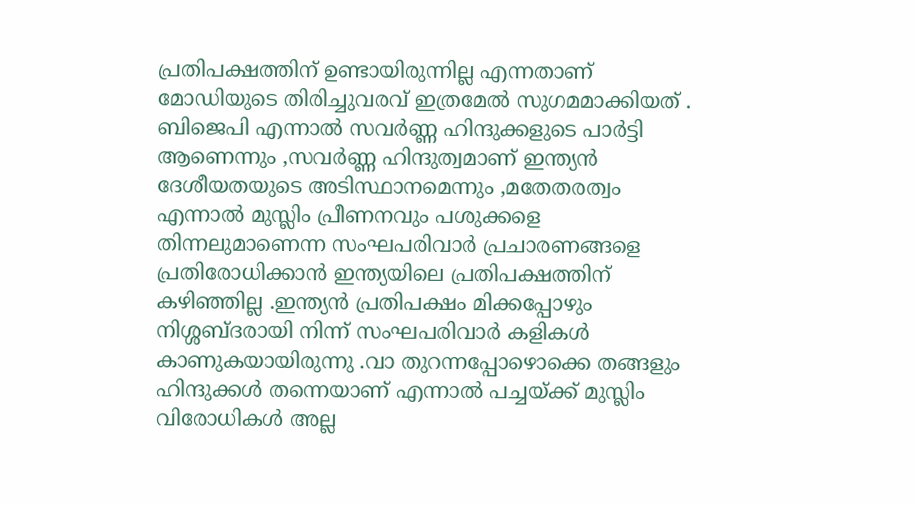പ്രതിപക്ഷത്തിന് ഉണ്ടായിരുന്നില്ല എന്നതാണ് മോഡിയുടെ തിരിച്ചുവരവ് ഇത്രമേല്‍ സുഗമമാക്കിയത് . ബിജെപി എന്നാല്‍ സവര്‍ണ്ണ ഹിന്ദുക്കളുടെ പാര്‍ട്ടി ആണെന്നും ,സവര്‍ണ്ണ ഹിന്ദുത്വമാണ് ഇന്ത്യന്‍ ദേശീയതയുടെ അടിസ്ഥാനമെന്നും ,മതേതരത്വം എന്നാല്‍ മുസ്ലിം പ്രീണനവും പശുക്കളെ തിന്നലുമാണെന്ന സംഘപരിവാര്‍ പ്രചാരണങ്ങളെ പ്രതിരോധിക്കാന്‍ ഇന്ത്യയിലെ പ്രതിപക്ഷത്തിന് കഴിഞ്ഞില്ല .ഇന്ത്യന്‍ പ്രതിപക്ഷം മിക്കപ്പോഴും നിശ്ശബ്ദരായി നിന്ന് സംഘപരിവാര്‍ കളികള്‍ കാണുകയായിരുന്നു .വാ തുറന്നപ്പോഴൊക്കെ തങ്ങളും ഹിന്ദുക്കള്‍ തന്നെയാണ് എന്നാല്‍ പച്ചയ്ക്ക് മുസ്ലിം വിരോധികള്‍ അല്ല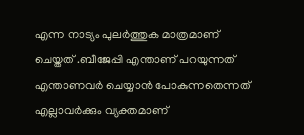എന്ന നാട്യം പുലര്‍ത്തുക മാത്രമാണ് ചെയ്തത് .ബീജേപ്പി എന്താണ് പറയുന്നത് എന്താണവര്‍ ചെയ്യാന്‍ പോകുന്നതെന്നത് എല്ലാവര്‍ക്കും വ്യക്തമാണ്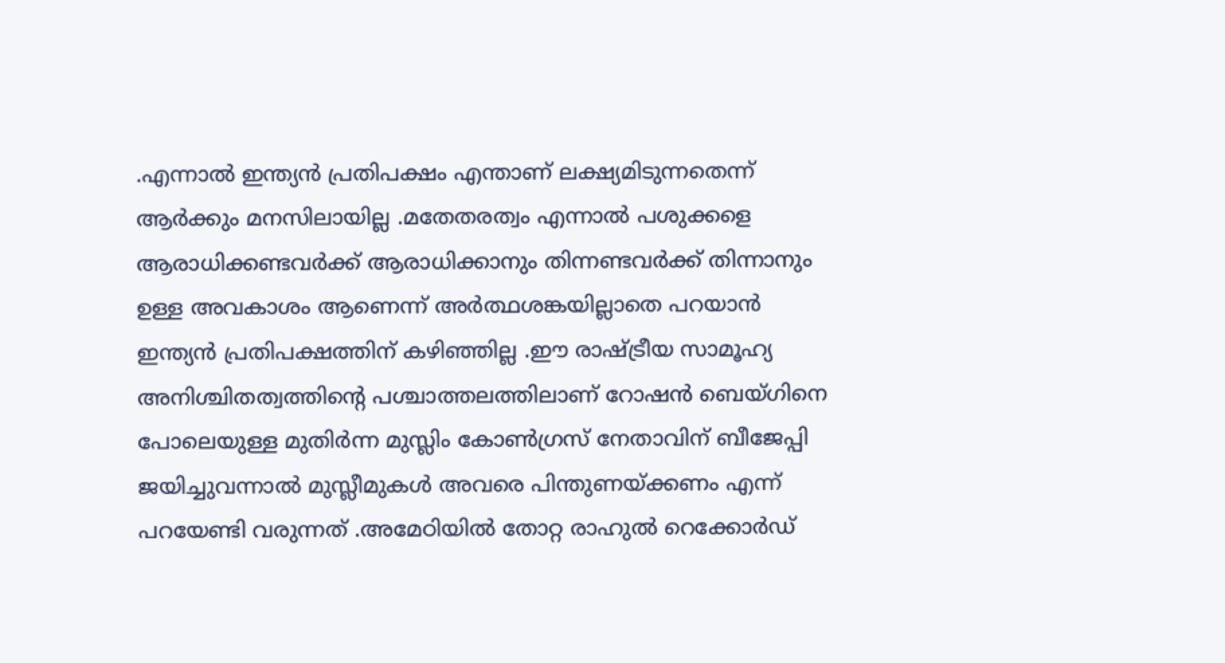.എന്നാല്‍ ഇന്ത്യന്‍ പ്രതിപക്ഷം എന്താണ് ലക്ഷ്യമിടുന്നതെന്ന് ആര്‍ക്കും മനസിലായില്ല .മതേതരത്വം എന്നാല്‍ പശുക്കളെ ആരാധിക്കണ്ടവര്‍ക്ക് ആരാധിക്കാനും തിന്നണ്ടവര്‍ക്ക് തിന്നാനും ഉള്ള അവകാശം ആണെന്ന് അര്‍ത്ഥശങ്കയില്ലാതെ പറയാന്‍ ഇന്ത്യന്‍ പ്രതിപക്ഷത്തിന് കഴിഞ്ഞില്ല .ഈ രാഷ്ട്രീയ സാമൂഹ്യ അനിശ്ചിതത്വത്തിന്റെ പശ്ചാത്തലത്തിലാണ് റോഷന്‍ ബെയ്ഗിനെ പോലെയുള്ള മുതിര്‍ന്ന മുസ്ലിം കോണ്‍ഗ്രസ് നേതാവിന് ബീജേപ്പി ജയിച്ചുവന്നാല്‍ മുസ്ലീമുകള്‍ അവരെ പിന്തുണയ്ക്കണം എന്ന് പറയേണ്ടി വരുന്നത് .അമേഠിയില്‍ തോറ്റ രാഹുല്‍ റെക്കോര്‍ഡ്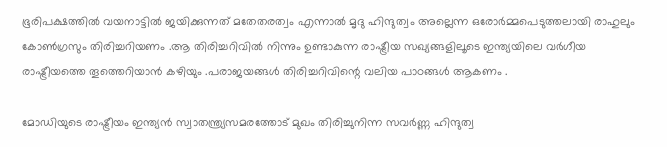ഭൂരിപക്ഷത്തില്‍ വയനാട്ടില്‍ ജയിക്കുന്നത് മതേതരത്വം എന്നാല്‍ മൃദു ഹിന്ദുത്വം അല്ലെന്ന ഒരോര്‍മ്മപെടുത്തലായി രാഹുലും കോണ്‍ഗ്രസും തിരിച്ചറിയണം .ആ തിരിച്ചറിവില്‍ നിന്നും ഉണ്ടാകുന്ന രാഷ്ട്രീയ സഖ്യങ്ങളിലൂടെ ഇന്ത്യയിലെ വര്‍ഗീയ രാഷ്ട്രീയത്തെ തൂത്തെറിയാന്‍ കഴിയും .പരാജയങ്ങള്‍ തിരിച്ചറിവിന്റെ വലിയ പാഠങ്ങള്‍ ആകണം .

മോഡിയുടെ രാഷ്ട്രീയം ഇന്ത്യന്‍ സ്വാതന്ത്ര്യസമരത്തോട് മുഖം തിരിച്ചുനിന്ന സവര്‍ണ്ണ ഹിന്ദുത്വ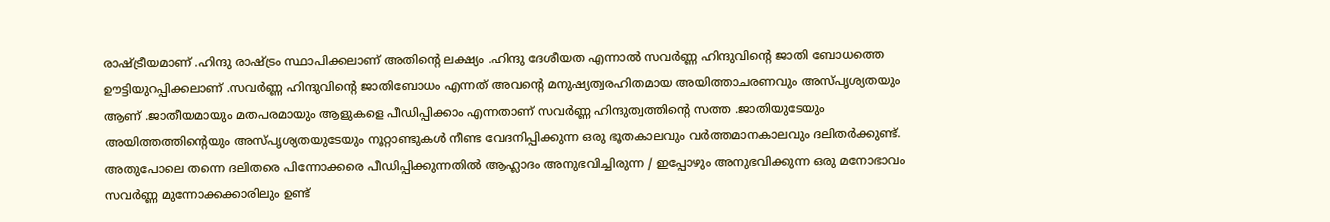രാഷ്ട്രീയമാണ് .ഹിന്ദു രാഷ്ട്രം സ്ഥാപിക്കലാണ് അതിന്റെ ലക്ഷ്യം .ഹിന്ദു ദേശീയത എന്നാല്‍ സവര്‍ണ്ണ ഹിന്ദുവിന്റെ ജാതി ബോധത്തെ ഊട്ടിയുറപ്പിക്കലാണ് .സവര്‍ണ്ണ ഹിന്ദുവിന്റെ ജാതിബോധം എന്നത് അവന്റെ മനുഷ്യത്വരഹിതമായ അയിത്താചരണവും അസ്പൃശ്യതയും ആണ് .ജാതീയമായും മതപരമായും ആളുകളെ പീഡിപ്പിക്കാം എന്നതാണ് സവര്‍ണ്ണ ഹിന്ദുത്വത്തിന്റെ സത്ത .ജാതിയുടേയും അയിത്തത്തിന്റെയും അസ്പൃശ്യതയുടേയും നൂറ്റാണ്ടുകള്‍ നീണ്ട വേദനിപ്പിക്കുന്ന ഒരു ഭൂതകാലവും വര്‍ത്തമാനകാലവും ദലിതര്‍ക്കുണ്ട്. അതുപോലെ തന്നെ ദലിതരെ പിന്നോക്കരെ പീഡിപ്പിക്കുന്നതില്‍ ആഹ്ലാദം അനുഭവിച്ചിരുന്ന / ഇപ്പോഴും അനുഭവിക്കുന്ന ഒരു മനോഭാവം സവര്‍ണ്ണ മുന്നോക്കക്കാരിലും ഉണ്ട്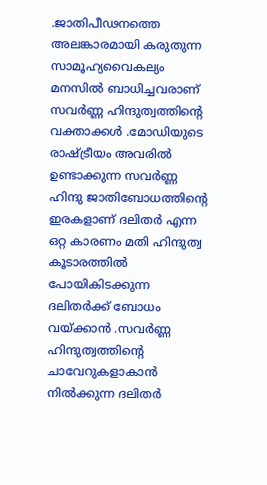.ജാതിപീഢനത്തെ അലങ്കാരമായി കരുതുന്ന സാമൂഹ്യവൈകല്യം മനസില്‍ ബാധിച്ചവരാണ് സവര്‍ണ്ണ ഹിന്ദുത്വത്തിന്റെ വക്താക്കള്‍ .മോഡിയുടെ രാഷ്ട്രീയം അവരില്‍ ഉണ്ടാക്കുന്ന സവര്‍ണ്ണ ഹിന്ദു ജാതിബോധത്തിന്റെ ഇരകളാണ് ദലിതര്‍ എന്ന ഒറ്റ കാരണം മതി ഹിന്ദുത്വ കൂടാരത്തില്‍ പോയികിടക്കുന്ന ദലിതര്‍ക്ക് ബോധം വയ്ക്കാന്‍ .സവര്‍ണ്ണ ഹിന്ദുത്വത്തിന്റെ ചാവേറുകളാകാന്‍ നില്‍ക്കുന്ന ദലിതര്‍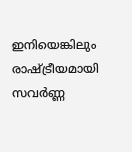ഇനിയെങ്കിലും രാഷ്ട്രീയമായി സവര്‍ണ്ണ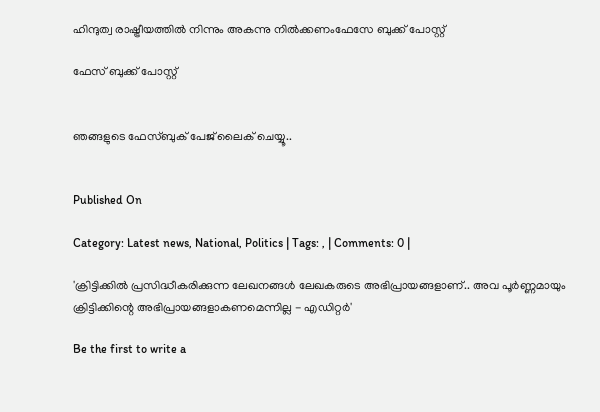ഹിന്ദുത്വ രാഷ്ട്രീയത്തില്‍ നിന്നും അകന്നു നില്‍ക്കണംഫേസേ ബുക്ക് പോസ്റ്റ്‌

ഫേസ് ബുക്ക് പോസ്റ്റ്‌


ഞങ്ങളുടെ ഫേസ്ബുക് പേജ് ലൈക് ചെയ്യൂ..


Published On

Category: Latest news, National, Politics | Tags: , | Comments: 0 |

'ക്രിട്ടിക്കില്‍ പ്രസിദ്ധീകരിക്കുന്ന ലേഖനങ്ങള്‍ ലേഖകരുടെ അഭിപ്രായങ്ങളാണ്.. അവ പൂര്‍ണ്ണമായും ക്രിട്ടിക്കിന്റെ അഭിപ്രായങ്ങളാകണമെന്നില്ല - എഡിറ്റര്‍'

Be the first to write a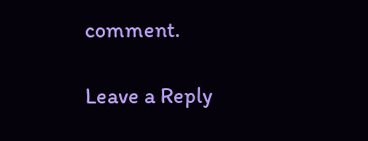comment.

Leave a Reply